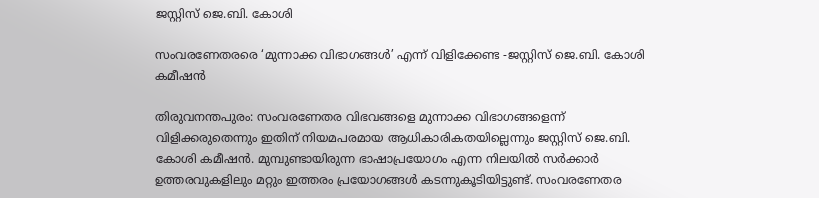ജസ്റ്റിസ് ജെ.ബി. കോശി

സംവരണേതരരെ ‘മുന്നാക്ക വിഭാഗങ്ങൾ’ എന്ന് വിളിക്കേണ്ട -ജസ്റ്റിസ് ജെ.ബി. കോശി കമീഷൻ

തിരുവനന്തപുരം: സംവരണേതര വിഭവങ്ങളെ മുന്നാക്ക വിഭാഗങ്ങളെന്ന് വിളിക്കരുതെന്നും ഇതിന് നിയമപരമായ ആധികാരികതയില്ലെന്നും ജസ്റ്റിസ് ജെ.ബി. കോശി കമീഷൻ. മുമ്പുണ്ടായിരുന്ന ഭാഷാപ്രയോഗം എന്ന നിലയിൽ സർക്കാർ ഉത്തരവുകളിലും മറ്റും ഇത്തരം പ്രയോഗങ്ങൾ കടന്നുകൂടിയിട്ടുണ്ട്. സംവരണേതര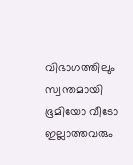വിഭാഗത്തിലും സ്വന്തമായി ഭൂമിയോ വീടോ ഇല്ലാത്തവരും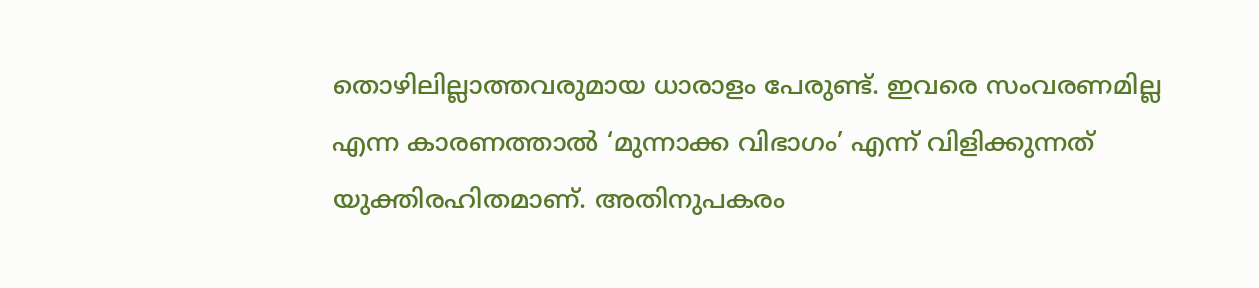തൊഴിലില്ലാത്തവരുമായ ധാരാളം പേരുണ്ട്. ഇവരെ സംവരണമില്ല എന്ന കാരണത്താൽ ‘മുന്നാക്ക വിഭാഗം’ എന്ന് വിളിക്കുന്നത് യുക്തിരഹിതമാണ്. അതിനുപകരം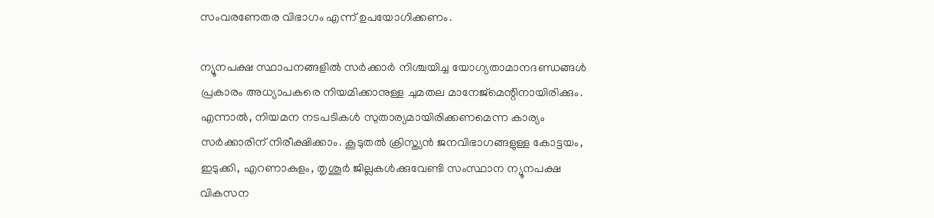സംവരണേതര വിഭാഗം എന്ന് ഉപയോഗിക്കണം.

ന്യൂനപക്ഷ സ്ഥാപനങ്ങളിൽ സർക്കാർ നിശ്ചയിച്ച യോഗ്യതാമാനദണ്ഡങ്ങൾ പ്രകാരം അധ്യാപകരെ നിയമിക്കാനുള്ള ചുമതല മാനേജ്മെന്റിനായിരിക്കും. എന്നാൽ, നിയമന നടപടികൾ സുതാര്യമായിരിക്കണമെന്ന കാര്യം സർക്കാരിന് നിരീക്ഷിക്കാം. കൂടുതൽ ക്രിസ്ത്യൻ ജനവിഭാഗങ്ങളുള്ള കോട്ടയം, ഇടുക്കി, എറണാകുളം, തൃശൂർ ജില്ലകൾക്കുവേണ്ടി സംസ്ഥാന ന്യൂനപക്ഷ വികസന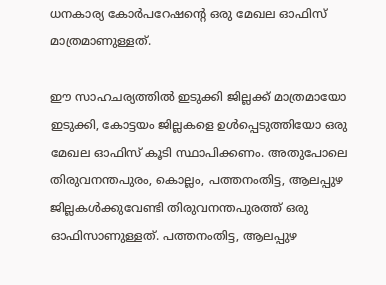ധനകാര്യ കോർപറേഷന്‍റെ ഒരു മേഖല ഓഫിസ് മാത്രമാണുള്ളത്.

ഈ സാഹചര്യത്തിൽ ഇടുക്കി ജില്ലക്ക് മാത്രമായോ ഇടുക്കി, കോട്ടയം ജില്ലകളെ ഉൾപ്പെടുത്തിയോ ഒരു മേഖല ഓഫിസ് കൂടി സ്ഥാപിക്കണം. അതുപോലെ തിരുവനന്തപുരം, കൊല്ലം, പത്തനംതിട്ട, ആലപ്പുഴ ജില്ലകൾക്കുവേണ്ടി തിരുവനന്തപുരത്ത് ഒരു ഓഫിസാണുള്ളത്. പത്തനംതിട്ട, ആലപ്പുഴ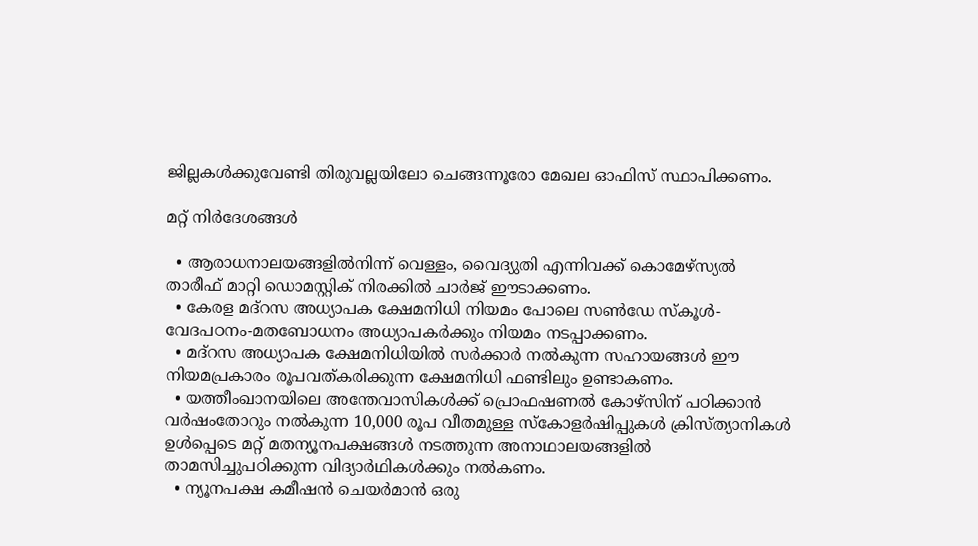ജില്ലകൾക്കുവേണ്ടി തിരുവല്ലയിലോ ചെങ്ങന്നൂരോ മേഖല ഓഫിസ് സ്ഥാപിക്കണം.

മറ്റ് നിർദേശങ്ങൾ

  • ആരാധനാലയങ്ങളിൽനിന്ന് വെള്ളം, വൈദ്യുതി എന്നിവക്ക് കൊമേഴ്സ്യൽ താരീഫ് മാറ്റി ഡൊമസ്റ്റിക് നിരക്കിൽ ചാർജ് ഈടാക്കണം.
  • കേരള മദ്റസ അധ്യാപക ക്ഷേമനിധി നിയമം പോലെ സൺഡേ സ്കൂൾ-വേദപഠനം-മതബോധനം അധ്യാപകർക്കും നിയമം നടപ്പാക്കണം.
  • മദ്റസ അധ്യാപക ക്ഷേമനിധിയിൽ സർക്കാർ നൽകുന്ന സഹായങ്ങൾ ഈ നിയമപ്രകാരം രൂപവത്കരിക്കുന്ന ക്ഷേമനിധി ഫണ്ടിലും ഉണ്ടാകണം.
  • യത്തീംഖാനയിലെ അന്തേവാസികൾക്ക് പ്രൊഫഷണൽ കോഴ്സിന് പഠിക്കാൻ വർഷംതോറും നൽകുന്ന 10,000 രൂപ വീതമുള്ള സ്കോളർഷിപ്പുകൾ ക്രിസ്ത്യാനികൾ ഉൾപ്പെടെ മറ്റ് മതന്യൂനപക്ഷങ്ങൾ നടത്തുന്ന അനാഥാലയങ്ങളിൽ താമസിച്ചുപഠിക്കുന്ന വിദ്യാർഥികൾക്കും നൽകണം.
  • ന്യൂനപക്ഷ കമീഷൻ ചെയർമാൻ ഒരു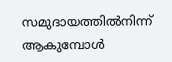സമുദായത്തിൽനിന്ന് ആകുമ്പോൾ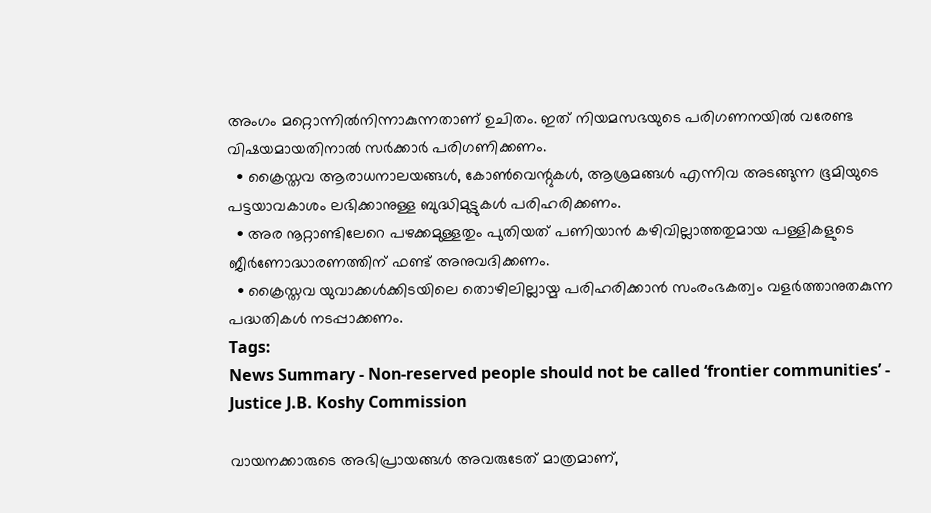അംഗം മറ്റൊന്നിൽനിന്നാകുന്നതാണ് ഉചിതം. ഇത് നിയമസഭയുടെ പരിഗണനയിൽ വരേണ്ട വിഷയമായതിനാൽ സർക്കാർ പരിഗണിക്കണം.
  • ക്രൈസ്തവ ആരാധനാലയങ്ങൾ, കോൺവെന്റുകൾ, ആശ്രമങ്ങൾ എന്നിവ അടങ്ങുന്ന ഭൂമിയുടെ പട്ടയാവകാശം ലഭിക്കാനുള്ള ബുദ്ധിമുട്ടുകൾ പരിഹരിക്കണം.
  • അര നൂറ്റാണ്ടിലേറെ പഴക്കമുള്ളതും പുതിയത് പണിയാൻ കഴിവില്ലാത്തതുമായ പള്ളികളുടെ ജീർണോദ്ധാരണത്തിന് ഫണ്ട് അനുവദിക്കണം.
  • ക്രൈസ്തവ യുവാക്കൾക്കിടയിലെ തൊഴിലില്ലായ്മ പരിഹരിക്കാൻ സംരംഭകത്വം വളർത്താനുതകുന്ന പദ്ധതികൾ നടപ്പാക്കണം.
Tags:
News Summary - Non-reserved people should not be called ‘frontier communities’ - Justice J.B. Koshy Commission

വായനക്കാരുടെ അഭിപ്രായങ്ങള്‍ അവരുടേത് മാത്രമാണ്,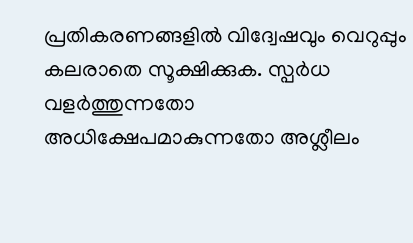പ്രതികരണങ്ങളിൽ വിദ്വേഷവും വെറുപ്പും കലരാതെ സൂക്ഷിക്കുക. സ്പർധ വളർത്തുന്നതോ അധിക്ഷേപമാകുന്നതോ അശ്ലീലം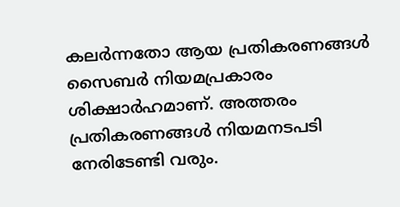കലർന്നതോ ആയ പ്രതികരണങ്ങൾ സൈബർ നിയമപ്രകാരം ശിക്ഷാർഹമാണ്. അത്തരം പ്രതികരണങ്ങൾ നിയമനടപടി നേരിടേണ്ടി വരും.